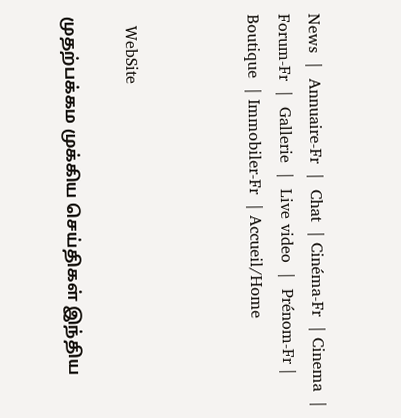News  |  Annuaire-Fr  |  Chat  | Cinéma-Fr  | Cinema  |  Forum-Fr  |  Gallerie  |  Live video  |  Prénom-Fr | Boutique  | Immobiler-Fr  | Accueil/Home



  WebSite

முதற்பக்கம முக்கிய செய்திகள் இந்திய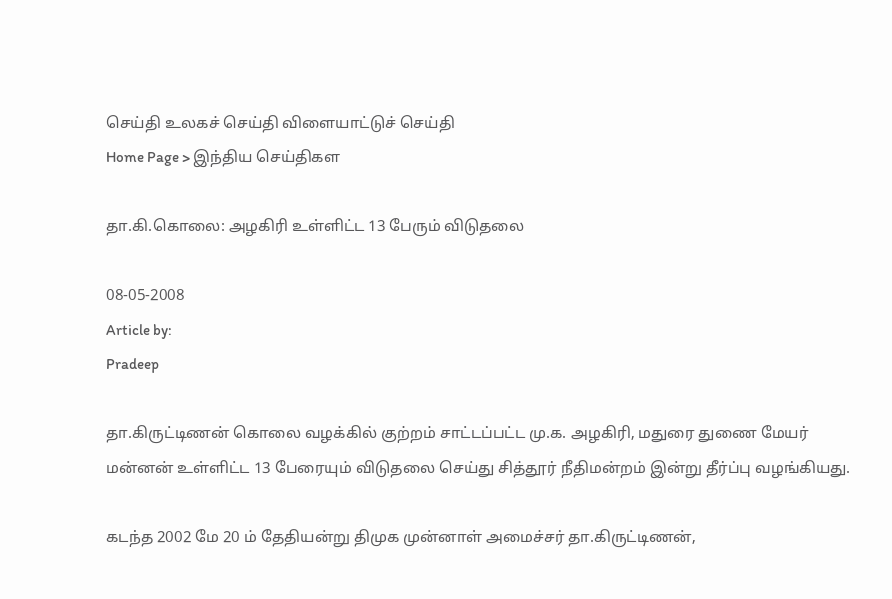செய்தி உலகச் செய்தி விளையாட்டுச் செய்தி
Home Page > இந்திய செய்திகள

தா.கி.கொலை: அழகிரி உள்ளிட்ட 13 பேரும் விடுதலை

08-05-2008
Article by:
Pradeep

தா.கிருட்டிணன் கொலை வழக்கில் குற்றம் சாட்டப்பட்ட மு.க. அழகிரி, மதுரை துணை மேயர் மன்னன் உள்ளிட்ட 13 பேரையும் விடுதலை செய்து சித்தூர் நீதிமன்றம் இன்று தீர்ப்பு வழங்கியது.

கடந்த 2002 மே 20 ம் தேதியன்று திமுக முன்னாள் அமைச்சர் தா.கிருட்டிணன்,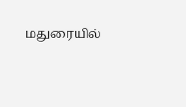மதுரையில்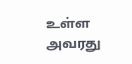உள்ள அவரது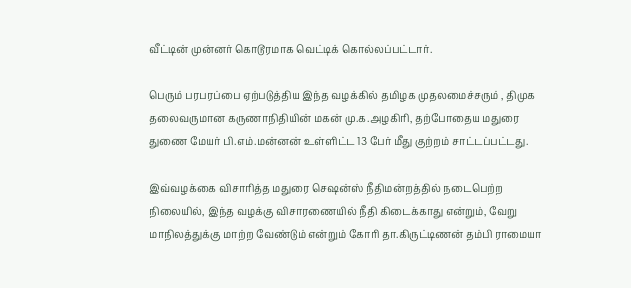வீட்டின் முன்னர் கொடூரமாக வெட்டிக் கொல்லப்பட்டார்.

பெரும் பரபரப்பை ஏற்படுத்திய இந்த வழக்கில் தமிழக முதலமைச்சரும் , திமுக தலைவருமான கருணாநிதியின் மகன் மு.க.அழகிரி, தற்போதைய மதுரை துணை மேயர் பி.எம்.மன்னன் உள்ளிட்ட 13 பேர் மீது குற்றம் சாட்டப்பட்டது.

இவ்வழக்கை விசாரித்த மதுரை செஷன்ஸ் நீதிமன்றத்தில் நடைபெற்ற நிலையில், இந்த வழக்கு விசாரணையில் நீதி கிடைக்காது என்றும், வேறு மாநிலத்துக்கு மாற்ற வேண்டும் என்றும் கோரி தா.கிருட்டிணன் தம்பி ராமையா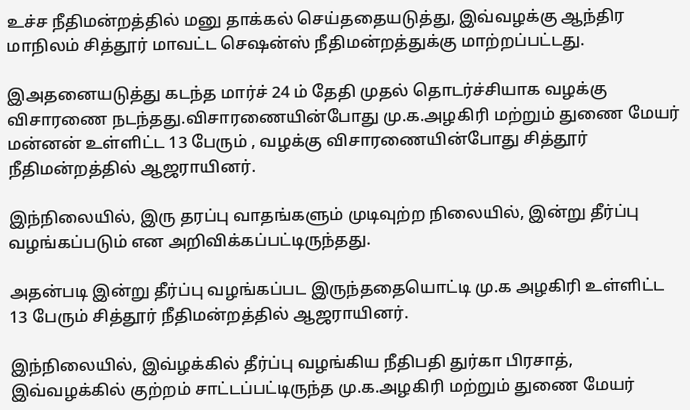உச்ச நீதிமன்றத்தில் மனு தாக்கல் செய்ததையடுத்து, இவ்வழக்கு ஆந்திர மாநிலம் சித்தூர் மாவட்ட செஷன்ஸ் நீதிமன்றத்துக்கு மாற்றப்பட்டது.

இஅதனையடுத்து கடந்த மார்ச் 24 ம் தேதி முதல் தொடர்ச்சியாக வழக்கு விசாரணை நடந்தது.விசாரணையின்போது மு.க.அழகிரி மற்றும் துணை மேயர் மன்னன் உள்ளிட்ட 13 பேரும் , வழக்கு விசாரணையின்போது சித்தூர் நீதிமன்றத்தில் ஆஜராயினர்.

இந்நிலையில், இரு தரப்பு வாதங்களும் முடிவுற்ற நிலையில், இன்று தீர்ப்பு வழங்கப்படும் என அறிவிக்கப்பட்டிருந்தது.

அதன்படி இன்று தீர்ப்பு வழங்கப்பட இருந்ததையொட்டி மு.க அழகிரி உள்ளிட்ட 13 பேரும் சித்தூர் நீதிமன்றத்தில் ஆஜராயினர்.

இந்நிலையில், இவ்ழக்கில் தீர்ப்பு வழங்கிய நீதிபதி துர்கா பிரசாத், இவ்வழக்கில் குற்றம் சாட்டப்பட்டிருந்த மு.க.அழகிரி மற்றும் துணை மேயர்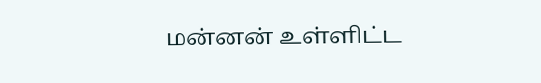மன்னன் உள்ளிட்ட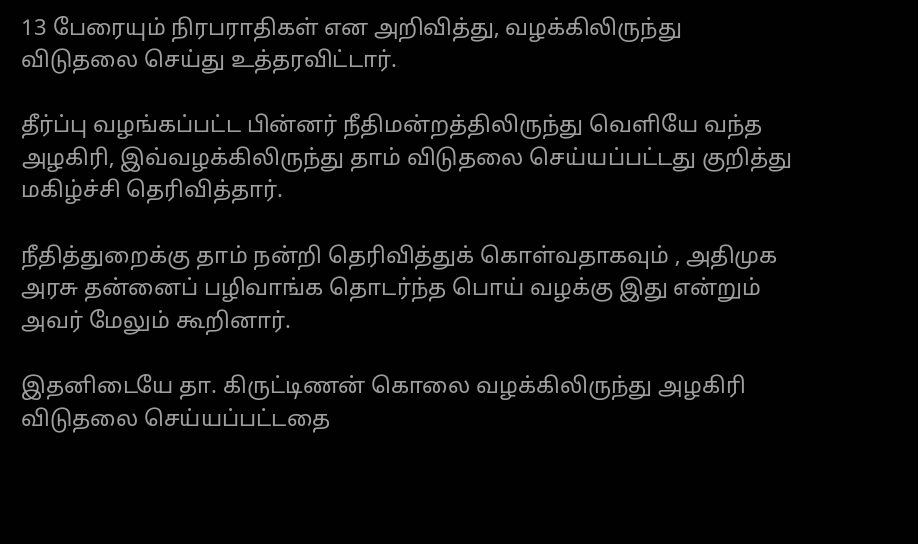13 பேரையும் நிரபராதிகள் என அறிவித்து, வழக்கிலிருந்து விடுதலை செய்து உத்தரவிட்டார்.

தீர்ப்பு வழங்கப்பட்ட பின்னர் நீதிமன்றத்திலிருந்து வெளியே வந்த அழகிரி, இவ்வழக்கிலிருந்து தாம் விடுதலை செய்யப்பட்டது குறித்து மகிழ்ச்சி தெரிவித்தார்.

நீதித்துறைக்கு தாம் நன்றி தெரிவித்துக் கொள்வதாகவும் , அதிமுக அரசு தன்னைப் பழிவாங்க தொடர்ந்த பொய் வழக்கு இது என்றும் அவர் மேலும் கூறினார்.

இதனிடையே தா. கிருட்டிணன் கொலை வழக்கிலிருந்து அழகிரி விடுதலை செய்யப்பட்டதை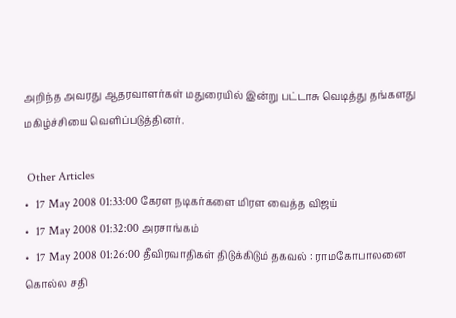அறிந்த அவரது ஆதரவாளர்கள் மதுரையில் இன்று பட்டாசு வெடித்து தங்களது மகிழ்ச்சியை வெளிப்படுத்தினர்.

 Other Articles
•  17 May 2008 01:33:00 கேரள நடிகர்களை மிரள வைத்த விஜய்
•  17 May 2008 01:32:00 அரசாங்கம்
•  17 May 2008 01:26:00 தீவிரவாதிகள் திடுக்கிடும் தகவல் : ராமகோபாலனை கொல்ல சதி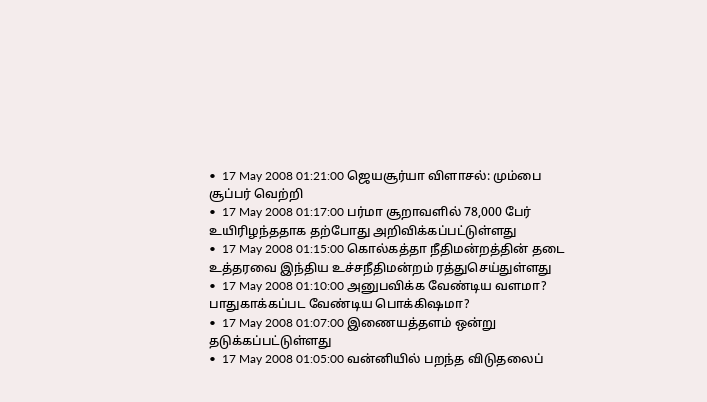•  17 May 2008 01:21:00 ஜெயசூர்யா விளாசல்: மும்பை சூப்பர் வெற்றி
•  17 May 2008 01:17:00 பர்மா சூறாவளில் 78,000 பேர் உயிரிழந்ததாக தற்போது அறிவிக்கப்பட்டுள்ளது
•  17 May 2008 01:15:00 கொல்கத்தா நீதிமன்றத்தின் தடை உத்தரவை இந்திய உச்சநீதிமன்றம் ரத்துசெய்துள்ளது
•  17 May 2008 01:10:00 அனுபவிக்க வேண்டிய வளமா? பாதுகாக்கப்பட வேண்டிய பொக்கிஷமா?
•  17 May 2008 01:07:00 இணையத்தளம் ஒன்று தடுக்கப்பட்டுள்ளது
•  17 May 2008 01:05:00 வன்னியில் பறந்த விடுதலைப்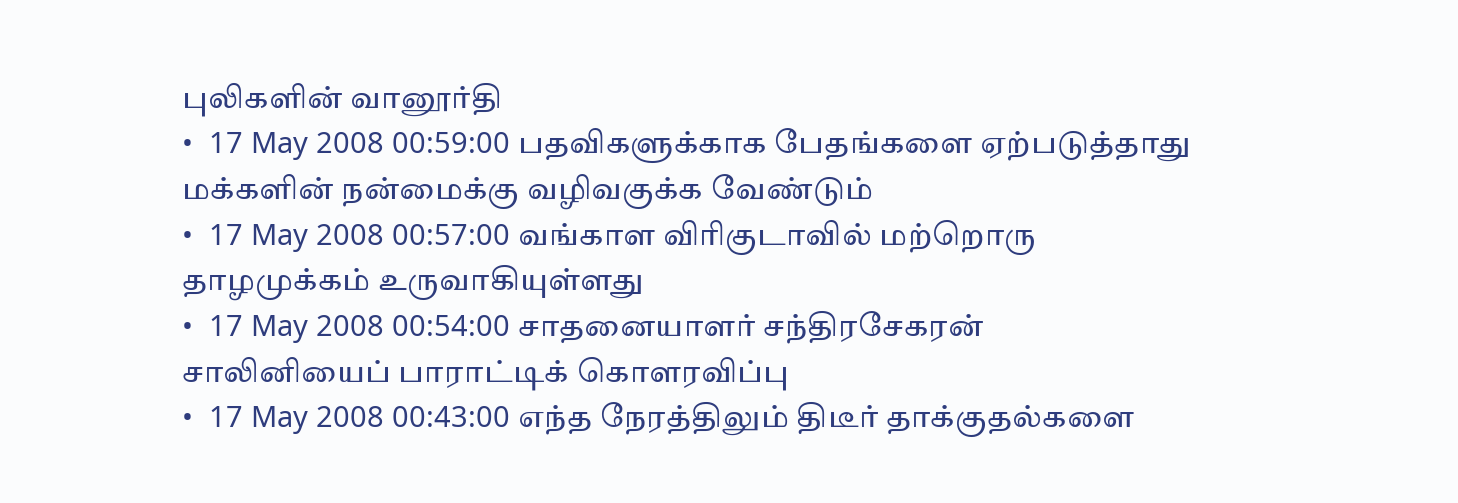புலிகளின் வானூர்தி
•  17 May 2008 00:59:00 பதவிகளுக்காக பேதங்களை ஏற்படுத்தாது மக்களின் நன்மைக்கு வழிவகுக்க வேண்டும்
•  17 May 2008 00:57:00 வங்காள விரிகுடாவில் மற்றொரு தாழமுக்கம் உருவாகியுள்ளது
•  17 May 2008 00:54:00 சாதனையாளர் சந்திரசேகரன் சாலினியைப் பாராட்டிக் கொளரவிப்பு
•  17 May 2008 00:43:00 எந்த நேரத்திலும் திடீர் தாக்குதல்களை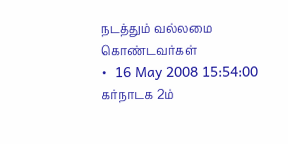நடத்தும் வல்லமை கொண்டவர்கள்
•  16 May 2008 15:54:00 கர்நாடக 2ம்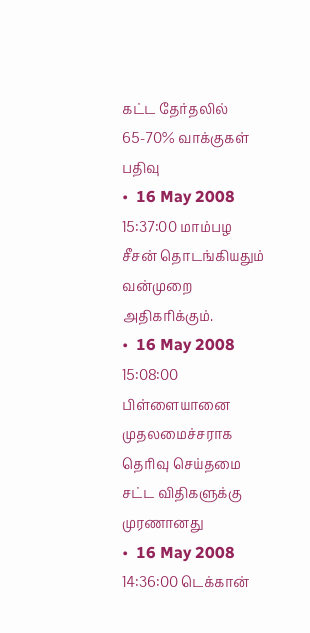கட்ட தேர்தலில் 65-70% வாக்குகள் பதிவு
•  16 May 2008 15:37:00 மாம்பழ சீசன் தொடங்கியதும் வன்முறை அதிகரிக்கும்.
•  16 May 2008 15:08:00 பிள்ளையானை முதலமைச்சராக தெரிவு செய்தமை சட்ட விதிகளுக்கு முரணானது
•  16 May 2008 14:36:00 டெக்கான்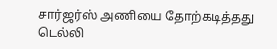சார்ஜர்ஸ் அணியை தோற்கடித்தது டெல்லி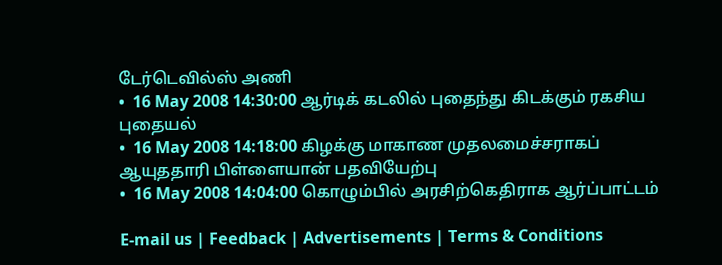டேர்டெவில்ஸ் அணி
•  16 May 2008 14:30:00 ஆர்டிக் கடலில் புதைந்து கிடக்கும் ரகசிய புதையல்
•  16 May 2008 14:18:00 கிழக்கு மாகாண முதலமைச்சராகப் ஆயுததாரி பிள்ளையான் பதவியேற்பு
•  16 May 2008 14:04:00 கொழும்பில் அரசிற்கெதிராக ஆர்ப்பாட்டம்

E-mail us | Feedback | Advertisements | Terms & Conditions